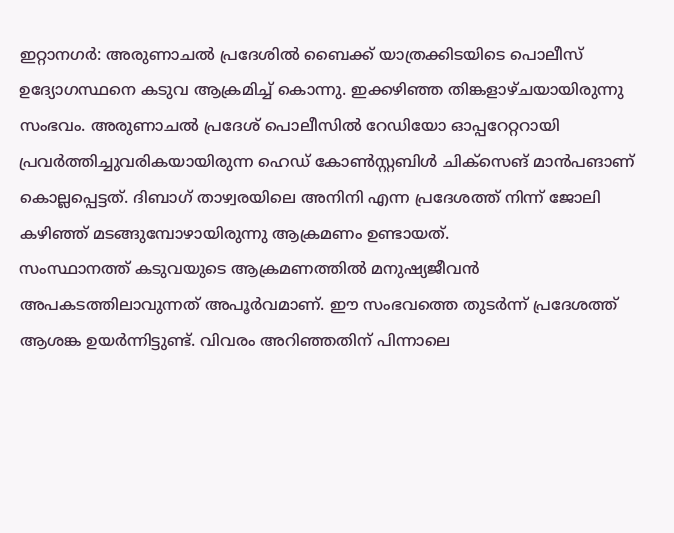ഇറ്റാനഗർ: അരുണാചൽ പ്രദേശിൽ ബൈക്ക് യാത്രക്കിടയിടെ പൊലീസ് ഉദ്യോഗസ്ഥനെ കടുവ ആക്രമിച്ച് കൊന്നു. ഇക്കഴിഞ്ഞ തിങ്കളാഴ്ചയായിരുന്നു സംഭവം. അരുണാചൽ പ്രദേശ് പൊലീസിൽ റേഡിയോ ഓപ്പറേറ്ററായി പ്രവർത്തിച്ചുവരികയായിരുന്ന ഹെഡ് കോൺസ്റ്റബിൾ ചിക്സെങ് മാൻപങാണ് കൊല്ലപ്പെട്ടത്. ദിബാഗ് താഴ്വരയിലെ അനിനി എന്ന പ്രദേശത്ത് നിന്ന് ജോലി കഴിഞ്ഞ് മടങ്ങുമ്പോഴായിരുന്നു ആക്രമണം ഉണ്ടായത്.
സംസ്ഥാനത്ത് കടുവയുടെ ആക്രമണത്തിൽ മനുഷ്യജീവൻ അപകടത്തിലാവുന്നത് അപൂർവമാണ്. ഈ സംഭവത്തെ തുടർന്ന് പ്രദേശത്ത് ആശങ്ക ഉയർന്നിട്ടുണ്ട്. വിവരം അറിഞ്ഞതിന് പിന്നാലെ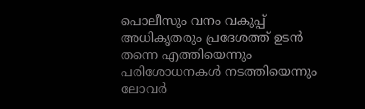പൊലീസും വനം വകുപ്പ് അധികൃതരും പ്രദേശത്ത് ഉടൻ തന്നെ എത്തിയെന്നും പരിശോധനകൾ നടത്തിയെന്നും ലോവർ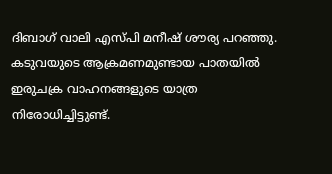ദിബാഗ് വാലി എസ്പി മനീഷ് ശൗര്യ പറഞ്ഞു.
കടുവയുടെ ആക്രമണമുണ്ടായ പാതയിൽ ഇരുചക്ര വാഹനങ്ങളുടെ യാത്ര നിരോധിച്ചിട്ടുണ്ട്.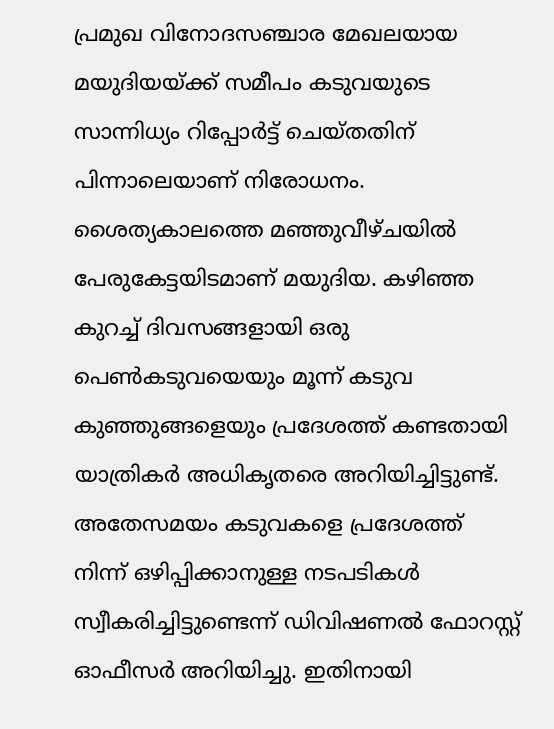പ്രമുഖ വിനോദസഞ്ചാര മേഖലയായ മയുദിയയ്ക്ക് സമീപം കടുവയുടെ സാന്നിധ്യം റിപ്പോർട്ട് ചെയ്തതിന് പിന്നാലെയാണ് നിരോധനം. ശൈത്യകാലത്തെ മഞ്ഞുവീഴ്ചയിൽ പേരുകേട്ടയിടമാണ് മയുദിയ. കഴിഞ്ഞ കുറച്ച് ദിവസങ്ങളായി ഒരു പെൺകടുവയെയും മൂന്ന് കടുവ കുഞ്ഞുങ്ങളെയും പ്രദേശത്ത് കണ്ടതായി യാത്രികർ അധികൃതരെ അറിയിച്ചിട്ടുണ്ട്.
അതേസമയം കടുവകളെ പ്രദേശത്ത് നിന്ന് ഒഴിപ്പിക്കാനുള്ള നടപടികൾ സ്വീകരിച്ചിട്ടുണ്ടെന്ന് ഡിവിഷണൽ ഫോറസ്റ്റ് ഓഫീസർ അറിയിച്ചു. ഇതിനായി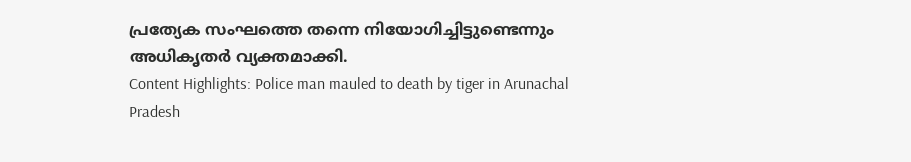പ്രത്യേക സംഘത്തെ തന്നെ നിയോഗിച്ചിട്ടുണ്ടെന്നും അധികൃതർ വ്യക്തമാക്കി.
Content Highlights: Police man mauled to death by tiger in Arunachal Pradesh